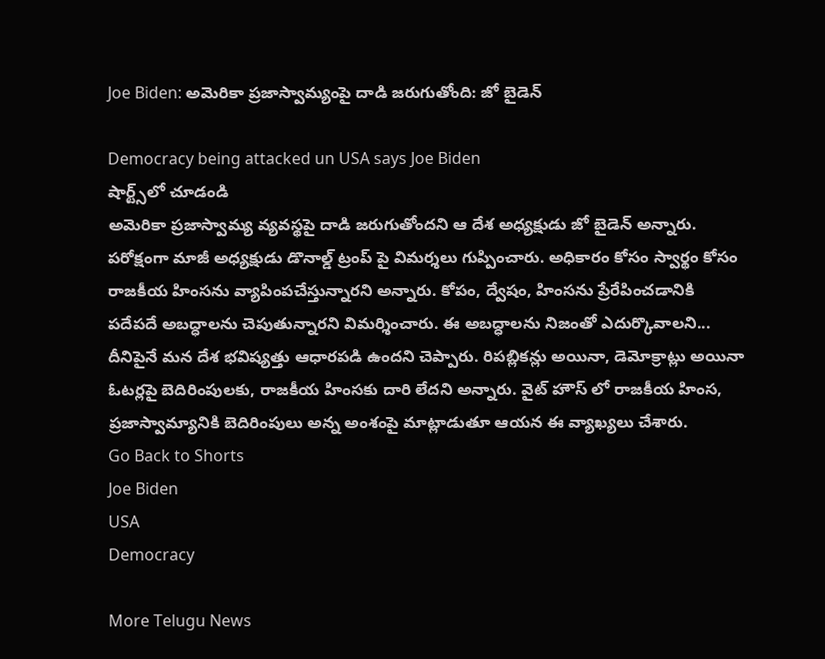Joe Biden: అమెరికా ప్రజాస్వామ్యంపై దాడి జరుగుతోంది: జో బైడెన్‌

Democracy being attacked un USA says Joe Biden
షార్ట్స్‌లో చూడండి
అమెరికా ప్రజాస్వామ్య వ్యవస్థపై దాడి జరుగుతోందని ఆ దేశ అధ్యక్షుడు జో బైడెన్ అన్నారు. పరోక్షంగా మాజీ అధ్యక్షుడు డొనాల్డ్ ట్రంప్ పై విమర్శలు గుప్పించారు. అధికారం కోసం స్వార్థం కోసం రాజకీయ హింసను వ్యాపింపచేస్తున్నారని అన్నారు. కోపం, ద్వేషం, హింసను ప్రేరేపించడానికి పదేపదే అబద్ధాలను చెపుతున్నారని విమర్శించారు. ఈ అబద్ధాలను నిజంతో ఎదుర్కొవాలని... దీనిపైనే మన దేశ భవిష్యత్తు ఆధారపడి ఉందని చెప్పారు. రిపబ్లికన్లు అయినా, డెమోక్రాట్లు అయినా ఓటర్లపై బెదిరింపులకు, రాజకీయ హింసకు దారి లేదని అన్నారు. వైట్ హౌస్ లో రాజకీయ హింస, ప్రజాస్వామ్యానికి బెదిరింపులు అన్న అంశంపై మాట్లాడుతూ ఆయన ఈ వ్యాఖ్యలు చేశారు.
Go Back to Shorts
Joe Biden
USA
Democracy

More Telugu News